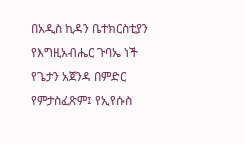በአዲስ ኪዳን ቤተክርስቲያን የእግዚአብሔር ጉባኤ ነች የጌታን አጀንዳ በምድር የምታስፈጽም፤ የኢየሱስ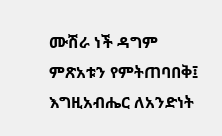ሙሽራ ነች ዳግም ምጽአቱን የምትጠባበቅ፤ እግዚአብሔር ለአንድነት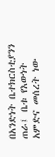በአንድነት ቤተክርስቲያንን ጠራ፤ ቤቱ የእውነት አምድና መሰረት ነው